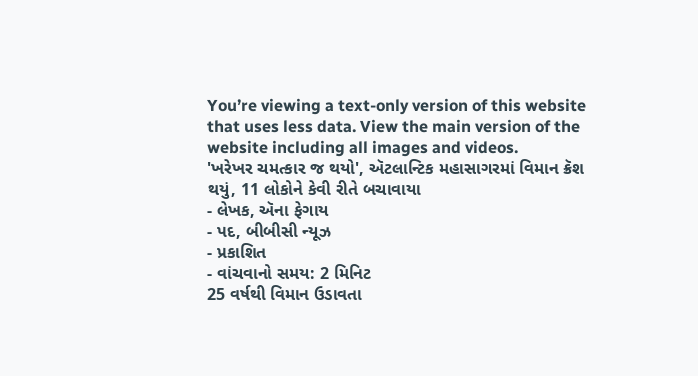You’re viewing a text-only version of this website that uses less data. View the main version of the website including all images and videos.
'ખરેખર ચમત્કાર જ થયો', ઍટલાન્ટિક મહાસાગરમાં વિમાન ક્રૅશ થયું, 11 લોકોને કેવી રીતે બચાવાયા
- લેખક, ઍના ફેગાય
- પદ, બીબીસી ન્યૂઝ
- પ્રકાશિત
- વાંચવાનો સમય: 2 મિનિટ
25 વર્ષથી વિમાન ઉડાવતા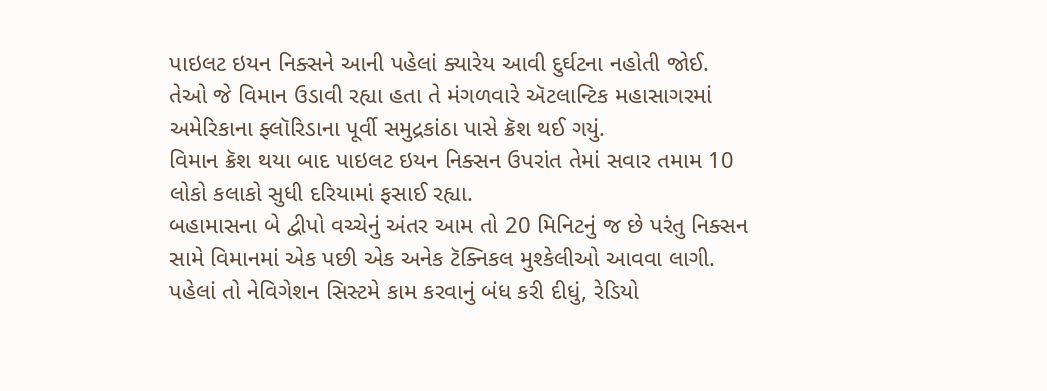પાઇલટ ઇયન નિક્સને આની પહેલાં ક્યારેય આવી દુર્ઘટના નહોતી જોઈ.
તેઓ જે વિમાન ઉડાવી રહ્યા હતા તે મંગળવારે ઍટલાન્ટિક મહાસાગરમાં અમેરિકાના ફ્લૉરિડાના પૂર્વી સમુદ્રકાંઠા પાસે ક્રૅશ થઈ ગયું.
વિમાન ક્રૅશ થયા બાદ પાઇલટ ઇયન નિક્સન ઉપરાંત તેમાં સવાર તમામ 10 લોકો કલાકો સુધી દરિયામાં ફસાઈ રહ્યા.
બહામાસના બે દ્વીપો વચ્ચેનું અંતર આમ તો 20 મિનિટનું જ છે પરંતુ નિક્સન સામે વિમાનમાં એક પછી એક અનેક ટૅક્નિકલ મુશ્કેલીઓ આવવા લાગી.
પહેલાં તો નેવિગેશન સિસ્ટમે કામ કરવાનું બંધ કરી દીધું, રેડિયો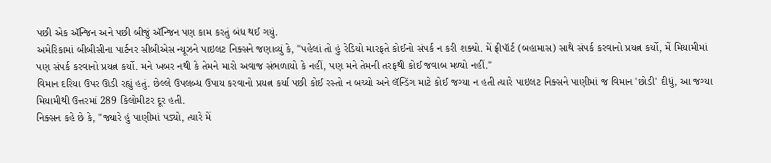પછી એક ઍન્જિન અને પછી બીજું ઍન્જિન પણ કામ કરતું બંધ થઈ ગયું.
અમેરિકામાં બીબીસીના પાર્ટનર સીબીએસ ન્યૂઝને પાઇલટ નિક્સને જણાવ્યું કે, "પહેલાં તો હું રેડિયો મારફતે કોઈનો સંપર્ક ન કરી શક્યો. મેં ફ્રીપૉર્ટ (બહામાસ) સાથે સંપર્ક કરવાનો પ્રયત્ન કર્યો, મેં મિયામીમાં પણ સંપર્ક કરવાનો પ્રયત્ન કર્યો. મને ખબર નથી કે તેમને મારો અવાજ સંભળાયો કે નહીં, પણ મને તેમની તરફથી કોઈ જવાબ મળ્યો નહીં."
વિમાન દરિયા ઉપર ઊડી રહ્યું હતું. છેલ્લે ઉપલબ્ધ ઉપાય કરવાનો પ્રયત્ન કર્યા પછી કોઈ રસ્તો ન બચ્યો અને લૅન્ડિંગ માટે કોઈ જગ્યા ન હતી ત્યારે પાઇલટ નિક્સને પાણીમાં જ વિમાન 'છોડી' દીધું, આ જગ્યા મિયામીથી ઉત્તરમાં 289 કિલોમીટર દૂર હતી.
નિક્સન કહે છે કે, "જ્યારે હું પાણીમાં પડ્યો, ત્યારે મેં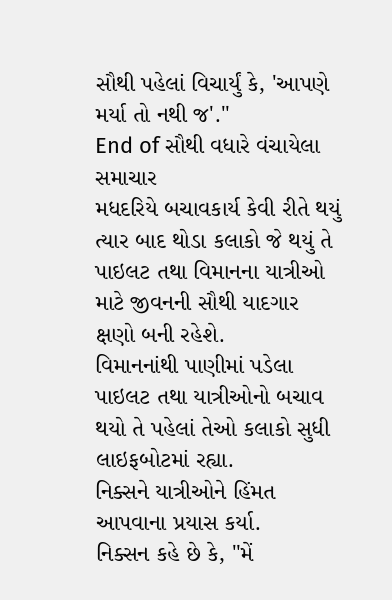સૌથી પહેલાં વિચાર્યું કે, 'આપણે મર્યા તો નથી જ'."
End of સૌથી વધારે વંચાયેલા સમાચાર
મધદરિયે બચાવકાર્ય કેવી રીતે થયું
ત્યાર બાદ થોડા કલાકો જે થયું તે પાઇલટ તથા વિમાનના યાત્રીઓ માટે જીવનની સૌથી યાદગાર ક્ષણો બની રહેશે.
વિમાનનાંથી પાણીમાં પડેલા પાઇલટ તથા યાત્રીઓનો બચાવ થયો તે પહેલાં તેઓ કલાકો સુધી લાઇફબોટમાં રહ્યા.
નિક્સને યાત્રીઓને હિંમત આપવાના પ્રયાસ કર્યા.
નિક્સન કહે છે કે, "મેં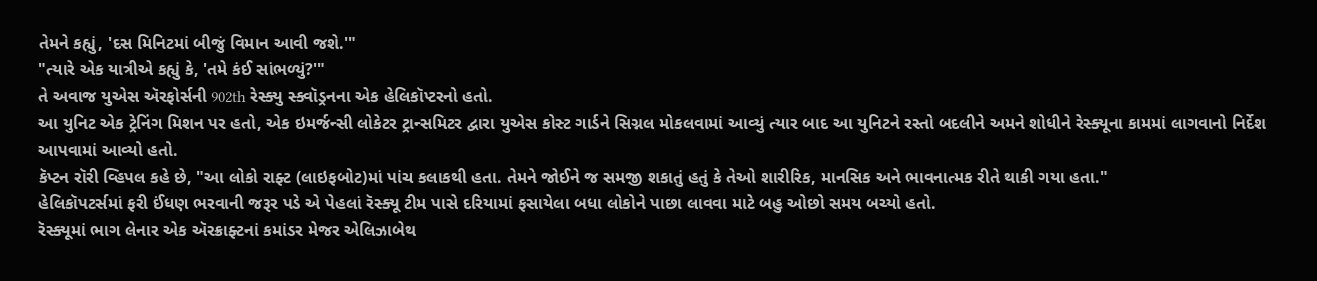તેમને કહ્યું, 'દસ મિનિટમાં બીજું વિમાન આવી જશે.'"
"ત્યારે એક યાત્રીએ કહ્યું કે, 'તમે કંઈ સાંભળ્યું?'"
તે અવાજ યુએસ ઍરફોર્સની 902th રેસ્ક્યુ સ્ક્વૉડ્રનના એક હેલિકૉપ્ટરનો હતો.
આ યુનિટ એક ટ્રેનિંગ મિશન પર હતો, એક ઇમર્જન્સી લોકેટર ટ્રાન્સમિટર દ્વારા યુએસ કોસ્ટ ગાર્ડને સિગ્નલ મોકલવામાં આવ્યું ત્યાર બાદ આ યુનિટને રસ્તો બદલીને અમને શોધીને રેસ્ક્યૂના કામમાં લાગવાનો નિર્દેશ આપવામાં આવ્યો હતો.
કૅપ્ટન રૉરી વ્હિપલ કહે છે, "આ લોકો રાફ્ટ (લાઇફબોટ)માં પાંચ કલાકથી હતા. તેમને જોઈને જ સમજી શકાતું હતું કે તેઓ શારીરિક, માનસિક અને ભાવનાત્મક રીતે થાકી ગયા હતા."
હેલિકૉપટર્સમાં ફરી ઈંધણ ભરવાની જરૂર પડે એ પેહલાં રૅસ્ક્યૂ ટીમ પાસે દરિયામાં ફસાયેલા બધા લોકોને પાછા લાવવા માટે બહુ ઓછો સમય બચ્યો હતો.
રૅસ્ક્યૂમાં ભાગ લેનાર એક ઍરક્રાફ્ટનાં કમાંડર મેજર એલિઝાબેથ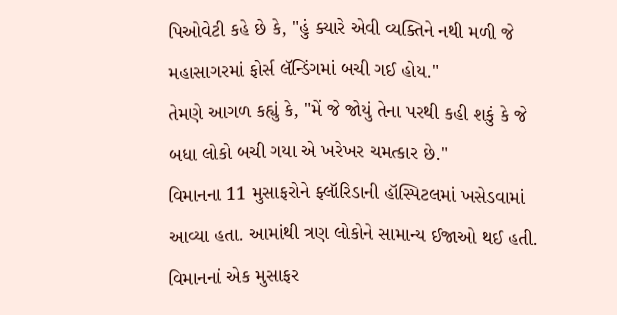પિઓવેટી કહે છે કે, "હું ક્યારે એવી વ્યક્તિને નથી મળી જે મહાસાગરમાં ફોર્સ લૅન્ડિંગમાં બચી ગઈ હોય."
તેમણે આગળ કહ્યું કે, "મેં જે જોયું તેના પરથી કહી શકું કે જે બધા લોકો બચી ગયા એ ખરેખર ચમત્કાર છે."
વિમાનના 11 મુસાફરોને ફ્લૉરિડાની હૉસ્પિટલમાં ખસેડવામાં આવ્યા હતા. આમાંથી ત્રણ લોકોને સામાન્ય ઈજાઓ થઈ હતી.
વિમાનનાં એક મુસાફર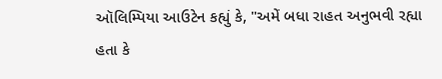ઑલિમ્પિયા આઉટેન કહ્યું કે, "અમેં બધા રાહત અનુભવી રહ્યા હતા કે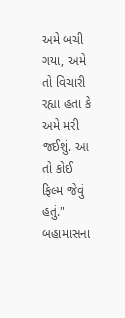અમે બચી ગયા, અમે તો વિચારી રહ્યા હતા કે અમે મરી જઈશું. આ તો કોઈ ફિલ્મ જેવું હતું."
બહામાસના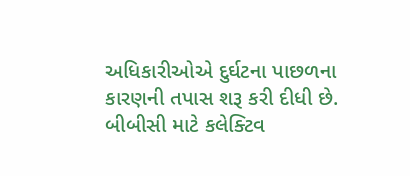અધિકારીઓએ દુર્ઘટના પાછળના કારણની તપાસ શરૂ કરી દીધી છે.
બીબીસી માટે કલેક્ટિવ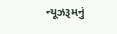ન્યૂઝરૂમનું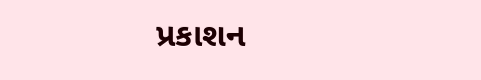પ્રકાશન